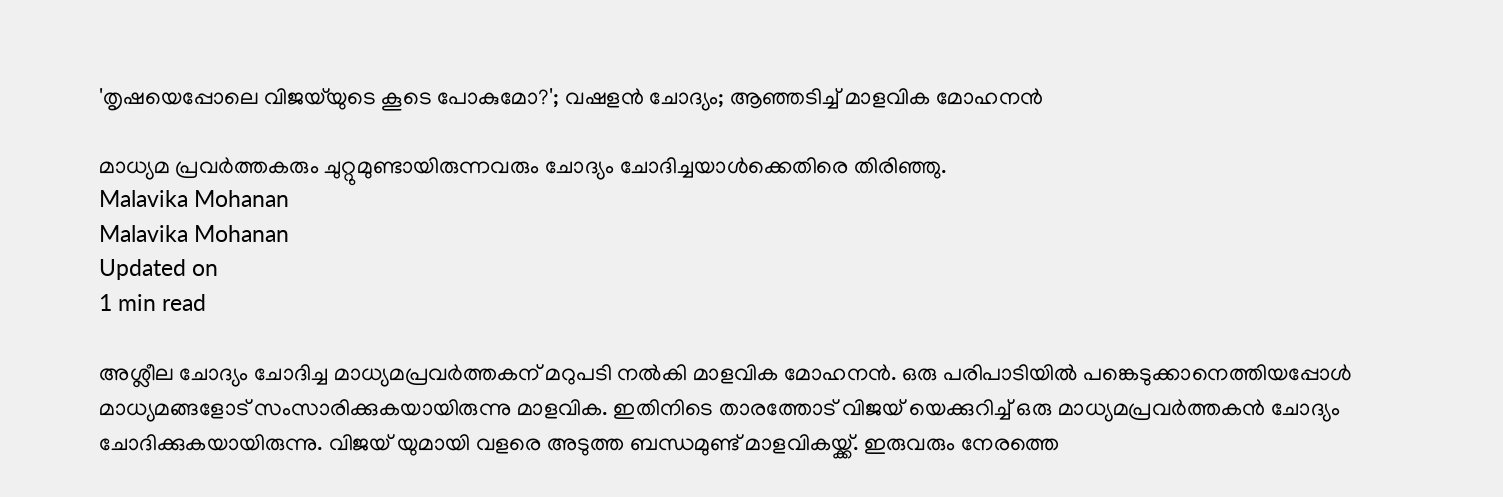'തൃഷയെപ്പോലെ വിജയ്‌യുടെ കൂടെ പോകുമോ?'; വഷളന്‍ ചോദ്യം; ആഞ്ഞടിച്ച് മാളവിക മോഹനന്‍

മാധ്യമ പ്രവര്‍ത്തകരും ചുറ്റുമുണ്ടായിരുന്നവരും ചോദ്യം ചോദിച്ചയാള്‍ക്കെതിരെ തിരിഞ്ഞു.
Malavika Mohanan
Malavika Mohanan
Updated on
1 min read

അശ്ലീല ചോദ്യം ചോദിച്ച മാധ്യമപ്രവര്‍ത്തകന് മറുപടി നല്‍കി മാളവിക മോഹനന്‍. ഒരു പരിപാടിയില്‍ പങ്കെടുക്കാനെത്തിയപ്പോള്‍ മാധ്യമങ്ങളോട് സംസാരിക്കുകയായിരുന്നു മാളവിക. ഇതിനിടെ താരത്തോട് വിജയ് യെക്കുറിച്ച് ഒരു മാധ്യമപ്രവര്‍ത്തകന്‍ ചോദ്യം ചോദിക്കുകയായിരുന്നു. വിജയ് യുമായി വളരെ അടുത്ത ബന്ധമുണ്ട് മാളവികയ്ക്ക്. ഇരുവരും നേരത്തെ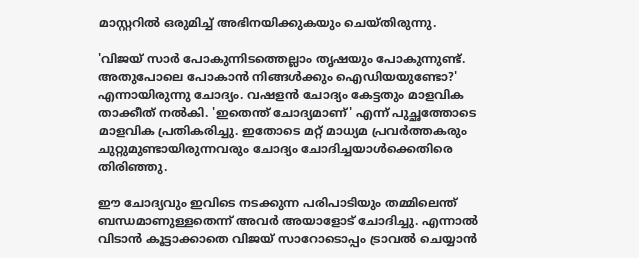മാസ്റ്ററില്‍ ഒരുമിച്ച് അഭിനയിക്കുകയും ചെയ്തിരുന്നു.

'വിജയ് സാര്‍ പോകുന്നിടത്തെല്ലാം തൃഷയും പോകുന്നുണ്ട്. അതുപോലെ പോകാന്‍ നിങ്ങള്‍ക്കും ഐഡിയയുണ്ടോ?' എന്നായിരുന്നു ചോദ്യം. വഷളന്‍ ചോദ്യം കേട്ടതും മാളവിക താക്കീത് നല്‍കി. 'ഇതെന്ത് ചോദ്യമാണ്' എന്ന് പുച്ഛത്തോടെ മാളവിക പ്രതികരിച്ചു. ഇതോടെ മറ്റ് മാധ്യമ പ്രവര്‍ത്തകരും ചുറ്റുമുണ്ടായിരുന്നവരും ചോദ്യം ചോദിച്ചയാള്‍ക്കെതിരെ തിരിഞ്ഞു.

ഈ ചോദ്യവും ഇവിടെ നടക്കുന്ന പരിപാടിയും തമ്മിലെന്ത് ബന്ധമാണുള്ളതെന്ന് അവര്‍ അയാളോട് ചോദിച്ചു. എന്നാല്‍ വിടാന്‍ കൂട്ടാക്കാതെ വിജയ് സാറോടൊപ്പം ട്രാവല്‍ ചെയ്യാന്‍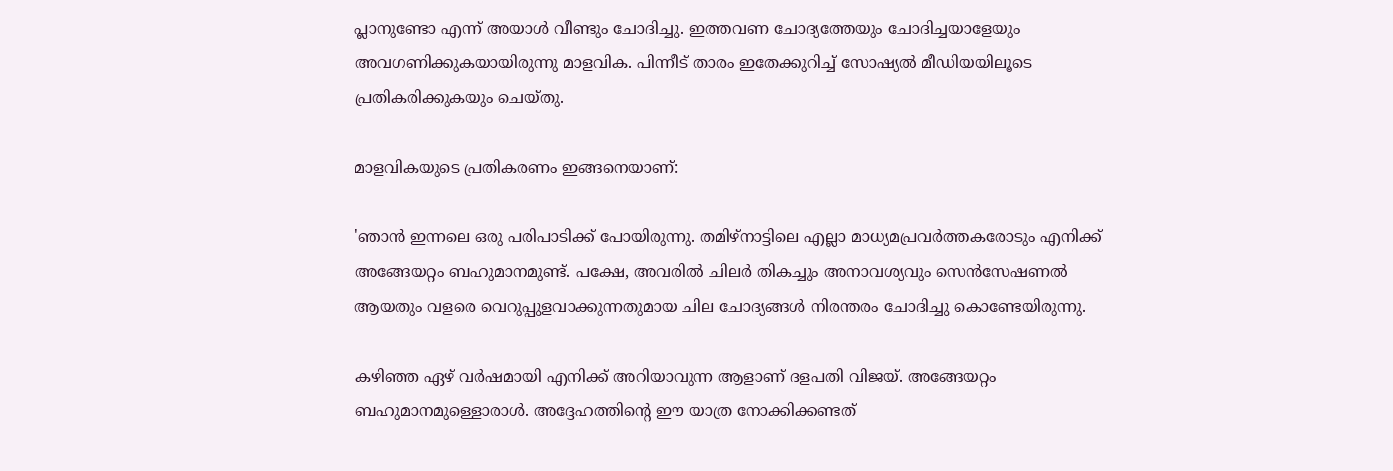പ്ലാനുണ്ടോ എന്ന് അയാള്‍ വീണ്ടും ചോദിച്ചു. ഇത്തവണ ചോദ്യത്തേയും ചോദിച്ചയാളേയും അവഗണിക്കുകയായിരുന്നു മാളവിക. പിന്നീട് താരം ഇതേക്കുറിച്ച് സോഷ്യല്‍ മീഡിയയിലൂടെ പ്രതികരിക്കുകയും ചെയ്തു.

മാളവികയുടെ പ്രതികരണം ഇങ്ങനെയാണ്:

'ഞാന്‍ ഇന്നലെ ഒരു പരിപാടിക്ക് പോയിരുന്നു. തമിഴ്നാട്ടിലെ എല്ലാ മാധ്യമപ്രവര്‍ത്തകരോടും എനിക്ക് അങ്ങേയറ്റം ബഹുമാനമുണ്ട്. പക്ഷേ, അവരില്‍ ചിലര്‍ തികച്ചും അനാവശ്യവും സെന്‍സേഷണല്‍ ആയതും വളരെ വെറുപ്പുളവാക്കുന്നതുമായ ചില ചോദ്യങ്ങള്‍ നിരന്തരം ചോദിച്ചു കൊണ്ടേയിരുന്നു.

കഴിഞ്ഞ ഏഴ് വര്‍ഷമായി എനിക്ക് അറിയാവുന്ന ആളാണ് ദളപതി വിജയ്. അങ്ങേയറ്റം ബഹുമാനമുള്ളൊരാള്‍. അദ്ദേഹത്തിന്റെ ഈ യാത്ര നോക്കിക്കണ്ടത്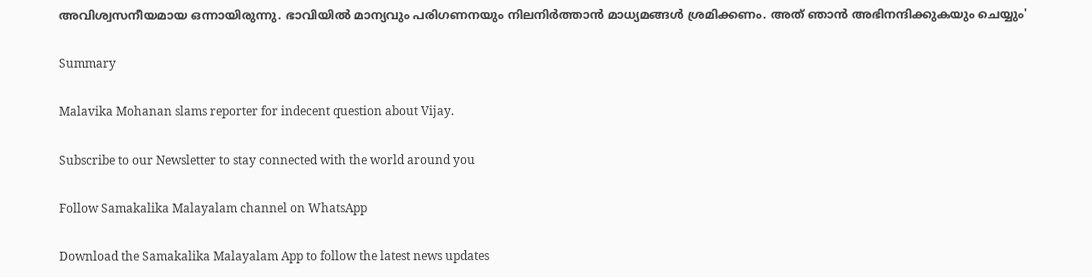അവിശ്വസനീയമായ ഒന്നായിരുന്നു. ഭാവിയില്‍ മാന്യവും പരിഗണനയും നിലനിര്‍ത്താന്‍ മാധ്യമങ്ങള്‍ ശ്രമിക്കണം. അത് ഞാന്‍ അഭിനന്ദിക്കുകയും ചെയ്യും'

Summary

Malavika Mohanan slams reporter for indecent question about Vijay.

Subscribe to our Newsletter to stay connected with the world around you

Follow Samakalika Malayalam channel on WhatsApp

Download the Samakalika Malayalam App to follow the latest news updates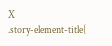X
.story-element-title{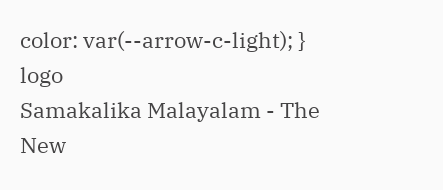color: var(--arrow-c-light); }
logo
Samakalika Malayalam - The New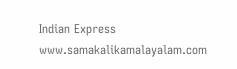Indian Express
www.samakalikamalayalam.com